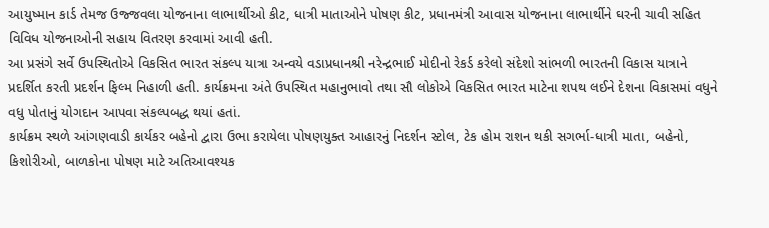આયુષ્માન કાર્ડ તેમજ ઉજ્જવલા યોજનાના લાભાર્થીઓ કીટ, ધાત્રી માતાઓને પોષણ કીટ, પ્રધાનમંત્રી આવાસ યોજનાના લાભાર્થીને ઘરની ચાવી સહિત વિવિધ યોજનાઓની સહાય વિતરણ કરવામાં આવી હતી.
આ પ્રસંગે સર્વે ઉપસ્થિતોએ વિકસિત ભારત સંકલ્પ યાત્રા અન્વયે વડાપ્રધાનશ્રી નરેન્દ્રભાઈ મોદીનો રેકર્ડ કરેલો સંદેશો સાંભળી ભારતની વિકાસ યાત્રાને પ્રદર્શિત કરતી પ્રદર્શન ફિલ્મ નિહાળી હતી. કાર્યક્રમના અંતે ઉપસ્થિત મહાનુભાવો તથા સૌ લોકોએ વિકસિત ભારત માટેના શપથ લઈને દેશના વિકાસમાં વધુને વધુ પોતાનું યોગદાન આપવા સંકલ્પબદ્ધ થયાં હતાં.
કાર્યક્રમ સ્થળે આંગણવાડી કાર્યકર બહેનો દ્વારા ઉભા કરાયેલા પોષણયુક્ત આહારનું નિદર્શન સ્ટોલ, ટેક હોમ રાશન થકી સગર્ભા-ધાત્રી માતા, બહેનો, કિશોરીઓ, બાળકોના પોષણ માટે અતિઆવશ્યક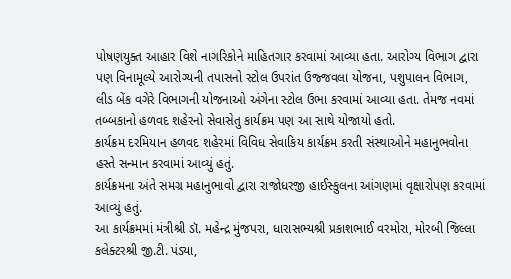પોષણયુક્ત આહાર વિશે નાગરિકોને માહિતગાર કરવામાં આવ્યા હતા. આરોગ્ય વિભાગ દ્વારા પણ વિનામૂલ્યે આરોગ્યની તપાસનો સ્ટોલ ઉપરાંત ઉજ્જવલા યોજના, પશુપાલન વિભાગ, લીડ બેંક વગેરે વિભાગની યોજનાઓ અંગેના સ્ટોલ ઉભા કરવામાં આવ્યા હતા. તેમજ નવમાં તબ્બકાનો હળવદ શહેરનો સેવાસેતુ કાર્યક્રમ પણ આ સાથે યોજાયો હતો.
કાર્યક્રમ દરમિયાન હળવદ શહેરમાં વિવિધ સેવાકિય કાર્યક્રમ કરતી સંસ્થાઓને મહાનુભવોના હસ્તે સન્માન કરવામાં આવ્યું હતું.
કાર્યક્રમના અંતે સમગ્ર મહાનુભાવો દ્વારા રાજોધરજી હાઈસ્કુલના આંગણમાં વૃક્ષારોપણ કરવામાં આવ્યું હતું.
આ કાર્યક્રમમાં મંત્રીશ્રી ડૉ. મહેન્દ્ર મુંજપરા, ધારાસભ્યશ્રી પ્રકાશભાઈ વરમોરા, મોરબી જિલ્લા કલેક્ટરશ્રી જી.ટી. પંડ્યા,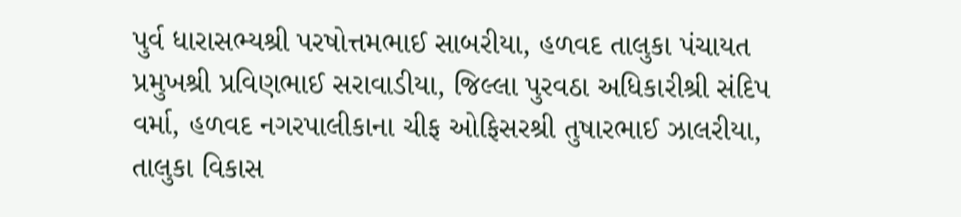પુર્વ ધારાસભ્યશ્રી પરષોત્તમભાઈ સાબરીયા, હળવદ તાલુકા પંચાયત પ્રમુખશ્રી પ્રવિણભાઈ સરાવાડીયા, જિલ્લા પુરવઠા અધિકારીશ્રી સંદિપ વર્મા, હળવદ નગરપાલીકાના ચીફ ઓફિસરશ્રી તુષારભાઈ ઝાલરીયા, તાલુકા વિકાસ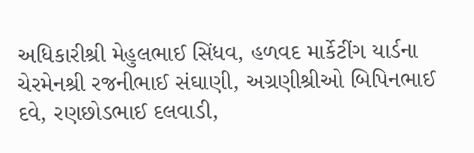અધિકારીશ્રી મેહુલભાઈ સિંધવ, હળવદ માર્કેટીંગ યાર્ડના ચેરમેનશ્રી રજનીભાઈ સંઘાણી, અગ્રણીશ્રીઓ બિપિનભાઈ દવે, રણછોડભાઈ દલવાડી,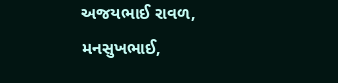અજયભાઈ રાવળ, મનસુખભાઈ,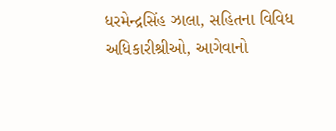ધરમેન્દ્રસિંહ ઝાલા, સહિતના વિવિધ અધિકારીશ્રીઓ, આગેવાનો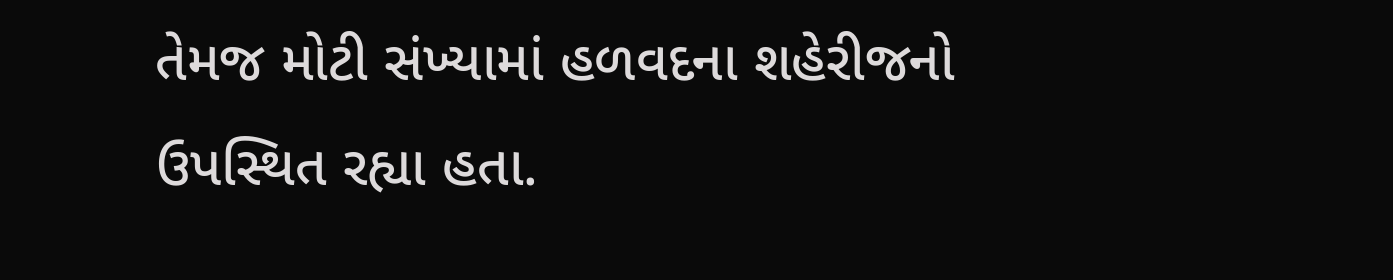તેમજ મોટી સંખ્યામાં હળવદના શહેરીજનો ઉપસ્થિત રહ્યા હતા.